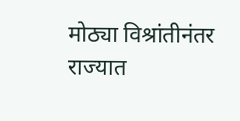मोठ्या विश्रांतीनंतर राज्यात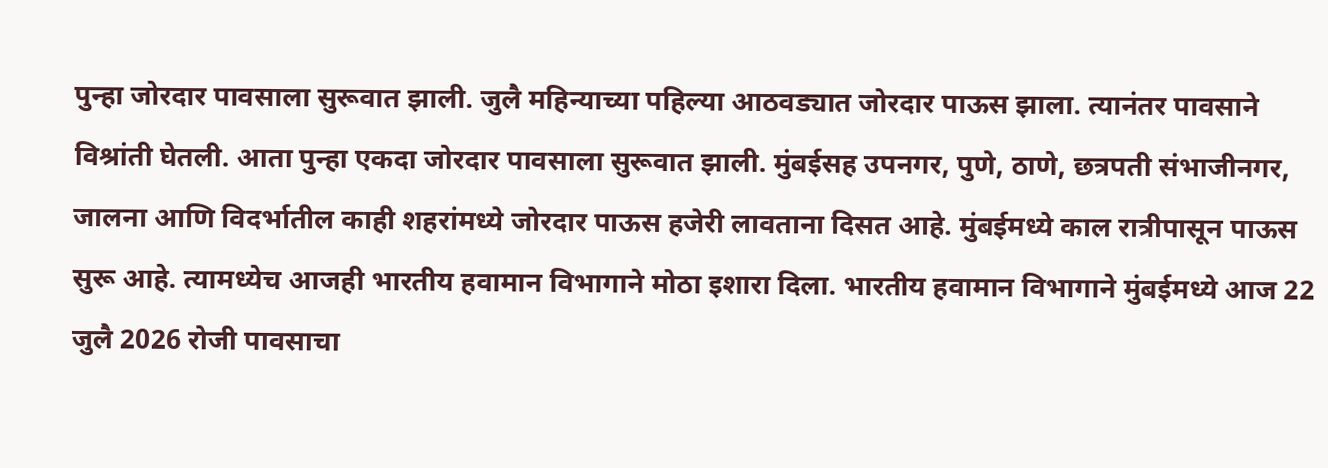पुन्हा जोरदार पावसाला सुरूवात झाली. जुलै महिन्याच्या पहिल्या आठवड्यात जोरदार पाऊस झाला. त्यानंतर पावसाने विश्रांती घेतली. आता पुन्हा एकदा जोरदार पावसाला सुरूवात झाली. मुंबईसह उपनगर, पुणे, ठाणे, छत्रपती संभाजीनगर, जालना आणि विदर्भातील काही शहरांमध्ये जोरदार पाऊस हजेरी लावताना दिसत आहे. मुंबईमध्ये काल रात्रीपासून पाऊस सुरू आहे. त्यामध्येच आजही भारतीय हवामान विभागाने मोठा इशारा दिला. भारतीय हवामान विभागाने मुंबईमध्ये आज 22 जुलै 2026 रोजी पावसाचा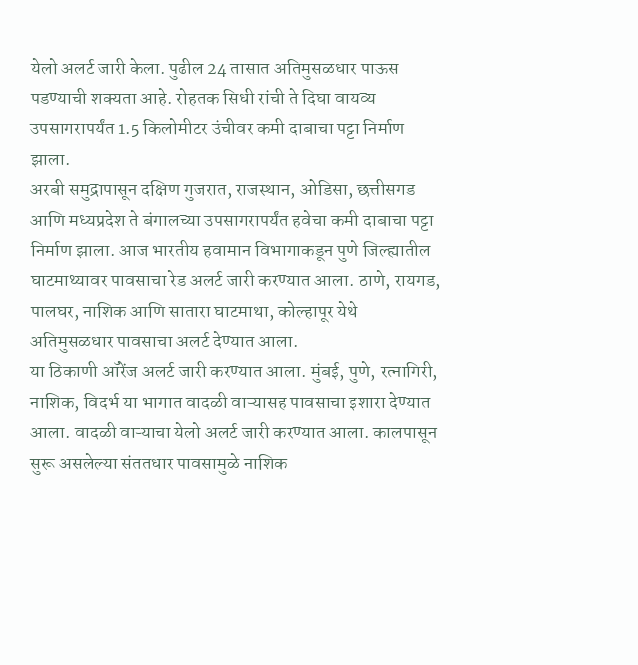येलो अलर्ट जारी केला. पुढील 24 तासात अतिमुसळधार पाऊस पडण्याची शक्यता आहे. रोहतक सिधी रांची ते दिघा वायव्य उपसागरापर्यंत 1.5 किलोमीटर उंचीवर कमी दाबाचा पट्टा निर्माण झाला.
अरबी समुद्रापासून दक्षिण गुजरात, राजस्थान, ओडिसा, छत्तीसगड आणि मध्यप्रदेश ते बंगालच्या उपसागरापर्यंत हवेचा कमी दाबाचा पट्टा निर्माण झाला. आज भारतीय हवामान विभागाकडून पुणे जिल्ह्यातील घाटमाथ्यावर पावसाचा रेड अलर्ट जारी करण्यात आला. ठाणे, रायगड, पालघर, नाशिक आणि सातारा घाटमाथा, कोल्हापूर येथे अतिमुसळधार पावसाचा अलर्ट देण्यात आला.
या ठिकाणी ऑरेंज अलर्ट जारी करण्यात आला. मुंबई, पुणे, रत्नागिरी, नाशिक, विदर्भ या भागात वादळी वाऱ्यासह पावसाचा इशारा देण्यात आला. वादळी वाऱ्याचा येलो अलर्ट जारी करण्यात आला. कालपासून सुरू असलेल्या संततधार पावसामुळे नाशिक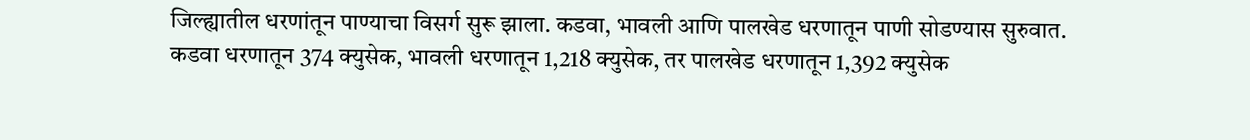जिल्ह्यातील धरणांतून पाण्याचा विसर्ग सुरू झाला. कडवा, भावली आणि पालखेड धरणातून पाणी सोडण्यास सुरुवात.
कडवा धरणातून 374 क्युसेक, भावली धरणातून 1,218 क्युसेक, तर पालखेड धरणातून 1,392 क्युसेक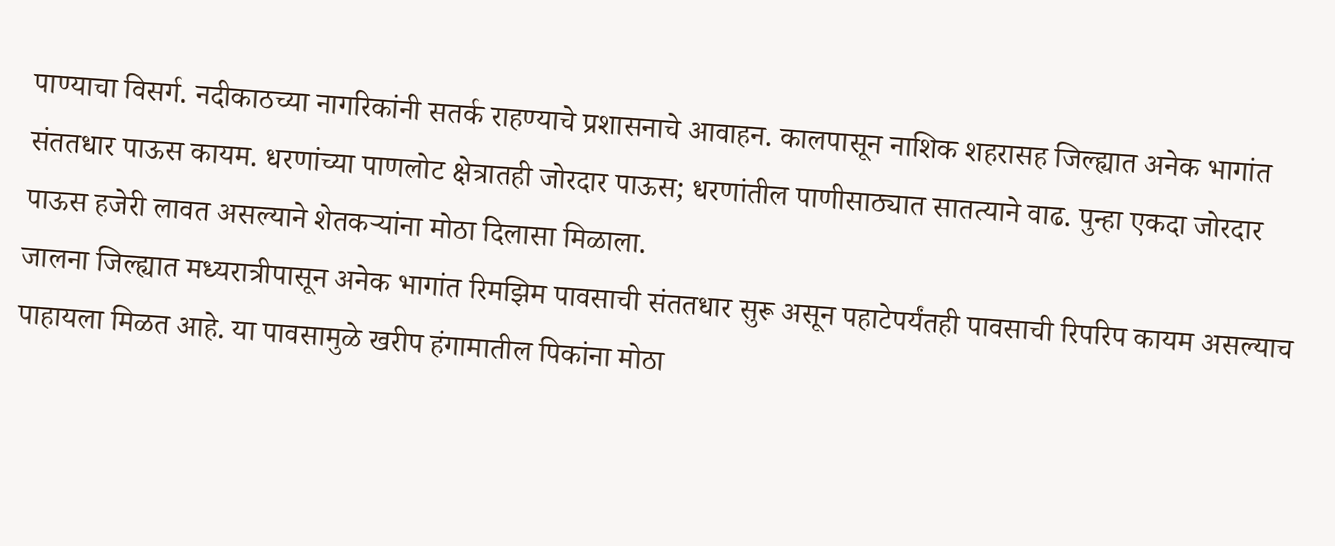पाण्याचा विसर्ग. नदीकाठच्या नागरिकांनी सतर्क राहण्याचे प्रशासनाचे आवाहन. कालपासून नाशिक शहरासह जिल्ह्यात अनेक भागांत संततधार पाऊस कायम. धरणांच्या पाणलोट क्षेत्रातही जोरदार पाऊस; धरणांतील पाणीसाठ्यात सातत्याने वाढ. पुन्हा एकदा जोरदार पाऊस हजेरी लावत असल्याने शेतकऱ्यांना मोठा दिलासा मिळाला.
जालना जिल्ह्यात मध्यरात्रीपासून अनेक भागांत रिमझिम पावसाची संततधार सुरू असून पहाटेपर्यंतही पावसाची रिपरिप कायम असल्याच पाहायला मिळत आहे. या पावसामुळे खरीप हंगामातील पिकांना मोठा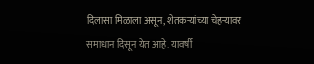दिलासा मिळाला असून, शेतकऱ्यांच्या चेहऱ्यावर समाधान दिसून येत आहे. यावर्षी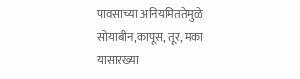पावसाच्या अनियमिततेमुळे सोयाबीन,कापूस, तूर, मका यासारख्या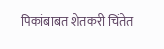पिकांबाबत शेतकरी चिंतेत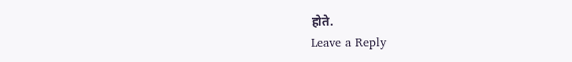होते.
Leave a Reply